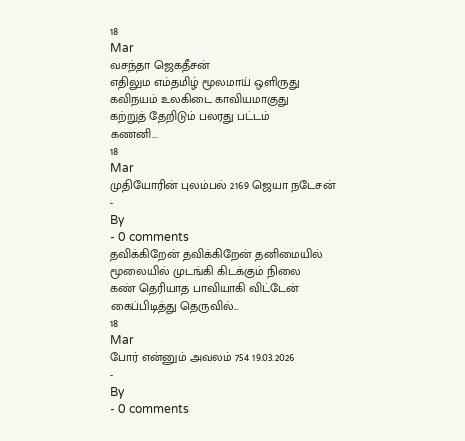18
Mar
வசந்தா ஜெகதீசன்
எதிலும எம்தமிழ் மூலமாய் ஒளிருது
கவிநயம் உலகிடை காவியமாகுது
கற்றுத் தேறிடும் பலரது பட்டம்
கணனி...
18
Mar
முதியோரின் புலம்பல் 2169 ஜெயா நடேசன்
-
By
- 0 comments
தவிக்கிறேன் தவிக்கிறேன் தனிமையில்
மூலையில் முடங்கி கிடக்கும் நிலை
கண் தெரியாத பாவியாகி விட்டேன்
கைப்பிடித்து தெருவில்...
18
Mar
போர் என்னும் அவலம் 754 19.03.2026
-
By
- 0 comments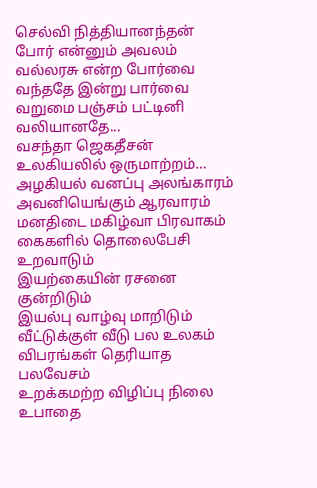செல்வி நித்தியானந்தன்
போர் என்னும் அவலம்
வல்லரசு என்ற போர்வை
வந்ததே இன்று பார்வை
வறுமை பஞ்சம் பட்டினி
வலியானதே...
வசந்தா ஜெகதீசன்
உலகியலில் ஒருமாற்றம்…
அழகியல் வனப்பு அலங்காரம்
அவனியெங்கும் ஆரவாரம்
மனதிடை மகிழ்வா பிரவாகம்
கைகளில் தொலைபேசி உறவாடும்
இயற்கையின் ரசனை குன்றிடும்
இயல்பு வாழ்வு மாறிடும்
வீட்டுக்குள் வீடு பல உலகம்
விபரங்கள் தெரியாத பலவேசம்
உறக்கமற்ற விழிப்பு நிலை
உபாதை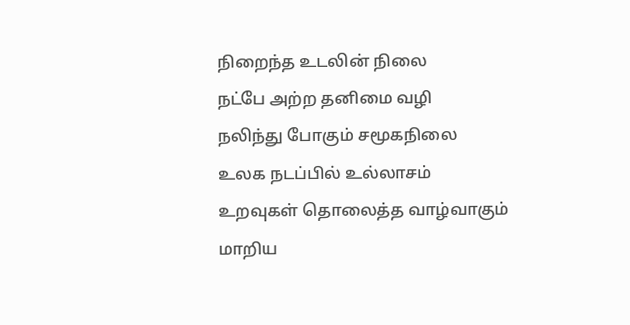நிறைந்த உடலின் நிலை
நட்பே அற்ற தனிமை வழி
நலிந்து போகும் சமூகநிலை
உலக நடப்பில் உல்லாசம்
உறவுகள் தொலைத்த வாழ்வாகும்
மாறிய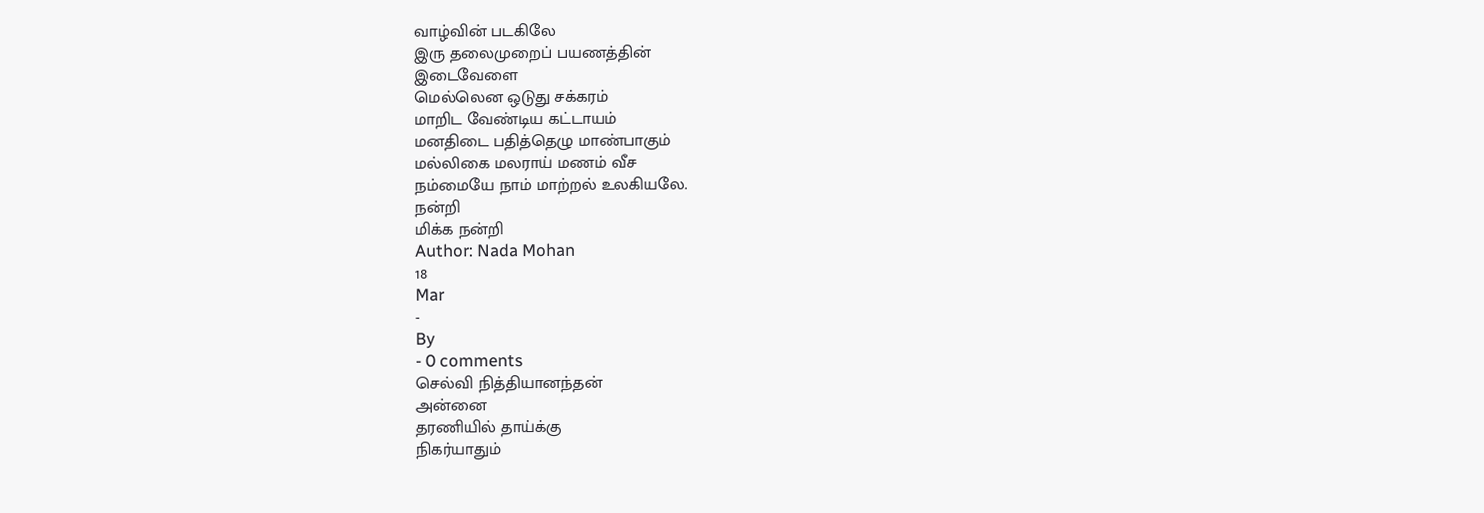வாழ்வின் படகிலே
இரு தலைமுறைப் பயணத்தின்
இடைவேளை
மெல்லென ஒடுது சக்கரம்
மாறிட வேண்டிய கட்டாயம்
மனதிடை பதித்தெழு மாண்பாகும்
மல்லிகை மலராய் மணம் வீச
நம்மையே நாம் மாற்றல் உலகியலே.
நன்றி
மிக்க நன்றி
Author: Nada Mohan
18
Mar
-
By
- 0 comments
செல்வி நித்தியானந்தன்
அன்னை
தரணியில் தாய்க்கு
நிகர்யாதும்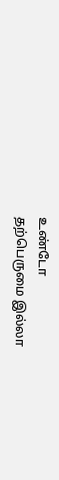உண்டோ
தற்பெருமை இல்லா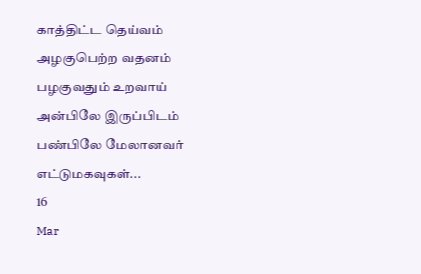காத்திட்ட தெய்வம்
அழகுபெற்ற வதனம்
பழகுவதும் உறவாய்
அன்பிலே இருப்பிடம்
பண்பிலே மேலானவர்
எட்டுமகவுகள்...
16
Mar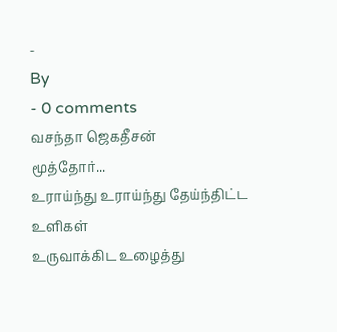-
By
- 0 comments
வசந்தா ஜெகதீசன்
மூத்தோர்...
உராய்ந்து உராய்ந்து தேய்ந்திட்ட உளிகள்
உருவாக்கிட உழைத்து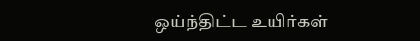ஒய்ந்திட்ட உயிர்கள்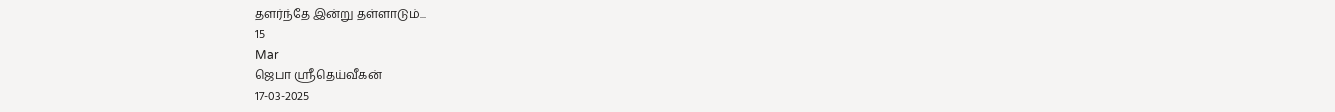தளர்ந்தே இன்று தள்ளாடும்...
15
Mar
ஜெபா ஸ்ரீதெய்வீகன்
17-03-2025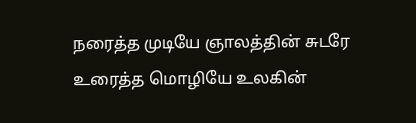நரைத்த முடியே ஞாலத்தின் சுடரே
உரைத்த மொழியே உலகின்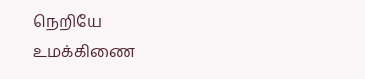நெறியே
உமக்கிணை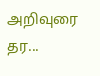அறிவுரை தர...